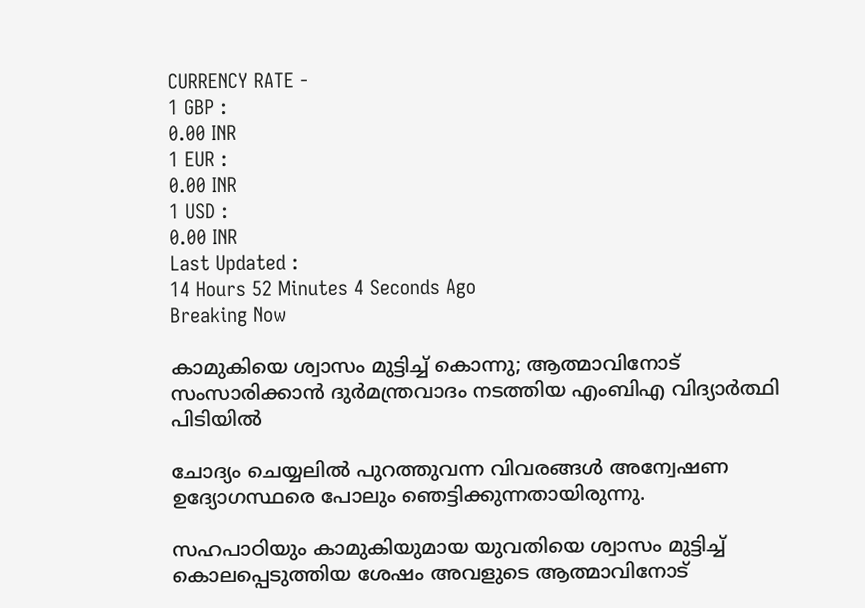CURRENCY RATE -
1 GBP :
0.00 INR
1 EUR :
0.00 INR
1 USD :
0.00 INR
Last Updated :
14 Hours 52 Minutes 4 Seconds Ago
Breaking Now

കാമുകിയെ ശ്വാസം മുട്ടിച്ച് കൊന്നു; ആത്മാവിനോട് സംസാരിക്കാന്‍ ദുര്‍മന്ത്രവാദം നടത്തിയ എംബിഎ വിദ്യാര്‍ത്ഥി പിടിയില്‍

ചോദ്യം ചെയ്യലില്‍ പുറത്തുവന്ന വിവരങ്ങള്‍ അന്വേഷണ ഉദ്യോഗസ്ഥരെ പോലും ഞെട്ടിക്കുന്നതായിരുന്നു.

സഹപാഠിയും കാമുകിയുമായ യുവതിയെ ശ്വാസം മുട്ടിച്ച് കൊലപ്പെടുത്തിയ ശേഷം അവളുടെ ആത്മാവിനോട്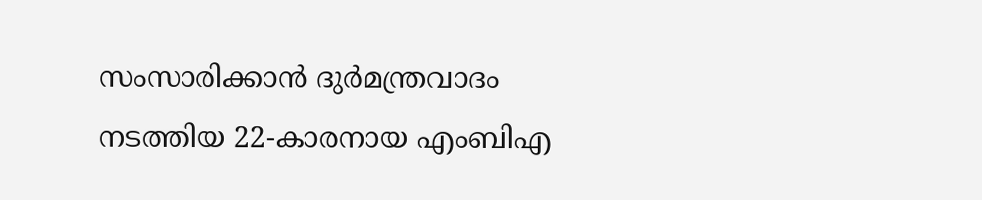സംസാരിക്കാന്‍ ദുര്‍മന്ത്രവാദം നടത്തിയ 22-കാരനായ എംബിഎ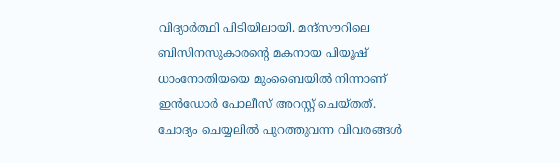വിദ്യാര്‍ത്ഥി പിടിയിലായി. മന്ദ്സൗറിലെ ബിസിനസുകാരന്റെ മകനായ പിയൂഷ് ധാംനോതിയയെ മുംബൈയില്‍ നിന്നാണ് ഇന്‍ഡോര്‍ പോലീസ് അറസ്റ്റ് ചെയ്തത്. ചോദ്യം ചെയ്യലില്‍ പുറത്തുവന്ന വിവരങ്ങള്‍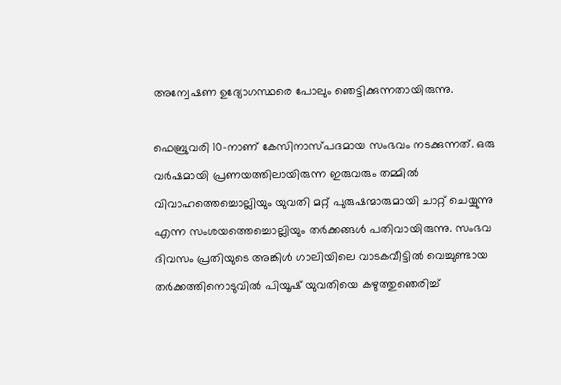അന്വേഷണ ഉദ്യോഗസ്ഥരെ പോലും ഞെട്ടിക്കുന്നതായിരുന്നു.

ഫെബ്രുവരി 10-നാണ് കേസിനാസ്പദമായ സംഭവം നടക്കുന്നത്. ഒരു വര്‍ഷമായി പ്രണയത്തിലായിരുന്ന ഇരുവരും തമ്മില്‍ വിവാഹത്തെച്ചൊല്ലിയും യുവതി മറ്റ് പുരുഷന്മാരുമായി ചാറ്റ് ചെയ്യുന്നു എന്ന സംശയത്തെച്ചൊല്ലിയും തര്‍ക്കങ്ങള്‍ പതിവായിരുന്നു. സംഭവ ദിവസം പ്രതിയുടെ അങ്കിള്‍ ഗാലിയിലെ വാടകവീട്ടില്‍ വെച്ചുണ്ടായ തര്‍ക്കത്തിനൊടുവില്‍ പിയൂഷ് യുവതിയെ കഴുത്തുഞെരിച്ച്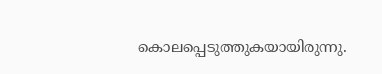കൊലപ്പെടുത്തുകയായിരുന്നു.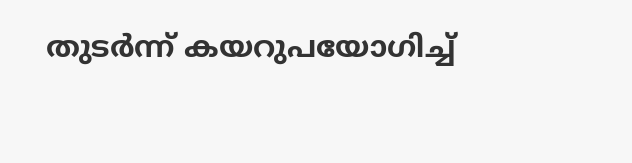തുടര്‍ന്ന് കയറുപയോഗിച്ച്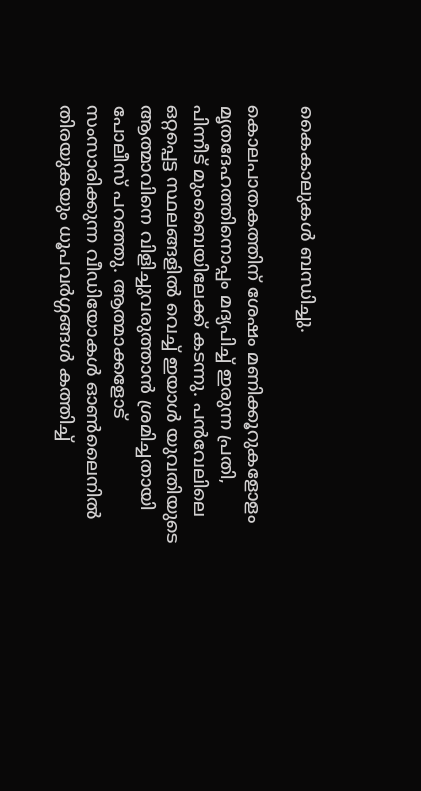കൈകാലുകള്‍ ബന്ധിച്ചു.

കൊലപാതകത്തിന് ശേഷം മണിക്കൂറുകളോളം മൃതദേഹത്തിനൊപ്പം മദ്യപിച്ച് ഇരുന്ന പ്രതി, പിന്നീട് മുംബൈയിലേക്ക് കടന്നു. പന്‍വേലിലെ ഒറ്റപ്പെട്ട സ്ഥലങ്ങളില്‍ വെച്ച് ഇയാള്‍ യുവതിയുടെ ആത്മാവിനെ വിളിച്ചുവരുത്താന്‍ ശ്രമിച്ചതായി പോലീസ് പറഞ്ഞു. ആത്മാക്കളോട് സംസാരിക്കുന്ന വീഡിയോകള്‍ ഓണ്‍ലൈനില്‍ തിരയുകയും ധൂപവര്‍ഗ്ഗങ്ങള്‍ കത്തിച്ച്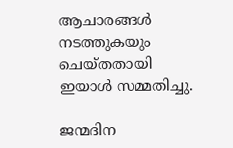ആചാരങ്ങള്‍ നടത്തുകയും ചെയ്തതായി ഇയാള്‍ സമ്മതിച്ചു.

ജന്മദിന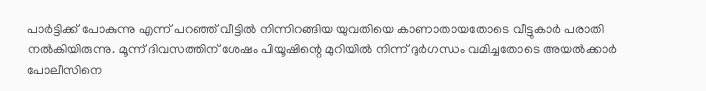പാര്‍ട്ടിക്ക് പോകുന്നു എന്ന് പറഞ്ഞ് വീട്ടില്‍ നിന്നിറങ്ങിയ യുവതിയെ കാണാതായതോടെ വീട്ടുകാര്‍ പരാതി നല്‍കിയിരുന്നു. മൂന്ന് ദിവസത്തിന് ശേഷം പിയൂഷിന്റെ മുറിയില്‍ നിന്ന് ദുര്‍ഗന്ധം വമിച്ചതോടെ അയല്‍ക്കാര്‍ പോലീസിനെ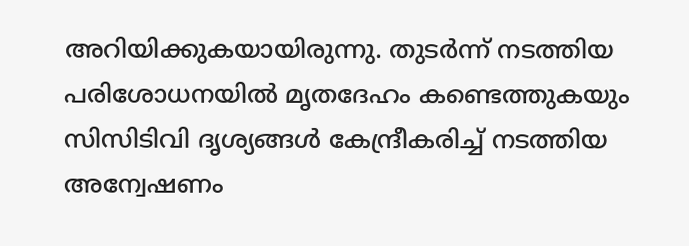അറിയിക്കുകയായിരുന്നു. തുടര്‍ന്ന് നടത്തിയ പരിശോധനയില്‍ മൃതദേഹം കണ്ടെത്തുകയും സിസിടിവി ദൃശ്യങ്ങള്‍ കേന്ദ്രീകരിച്ച് നടത്തിയ അന്വേഷണം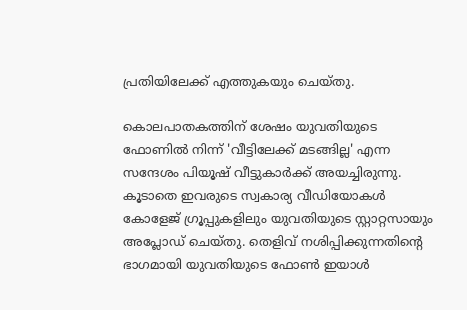പ്രതിയിലേക്ക് എത്തുകയും ചെയ്തു.

കൊലപാതകത്തിന് ശേഷം യുവതിയുടെ ഫോണില്‍ നിന്ന് 'വീട്ടിലേക്ക് മടങ്ങില്ല' എന്ന സന്ദേശം പിയൂഷ് വീട്ടുകാര്‍ക്ക് അയച്ചിരുന്നു. കൂടാതെ ഇവരുടെ സ്വകാര്യ വീഡിയോകള്‍ കോളേജ് ഗ്രൂപ്പുകളിലും യുവതിയുടെ സ്റ്റാറ്റസായും അപ്ലോഡ് ചെയ്തു. തെളിവ് നശിപ്പിക്കുന്നതിന്റെ ഭാഗമായി യുവതിയുടെ ഫോണ്‍ ഇയാള്‍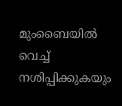മുംബൈയില്‍ വെച്ച് നശിപ്പിക്കുകയും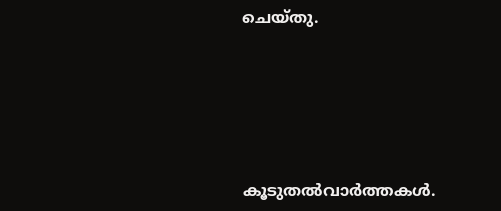ചെയ്തു.






കൂടുതല്‍വാര്‍ത്തകള്‍.